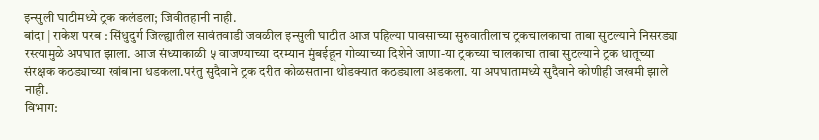इन्सुली घाटीमध्ये ट्रक कलंडला; जिवीतहानी नाही.
बांदा | राकेश परब : सिंधुदुर्ग जिल्ह्यातील सावंतवाडी जवळील इन्सुली घाटीत आज पहिल्या पावसाच्या सुरुवातीलाच ट्रकचालकाचा ताबा सुटल्याने निसरड्या रस्त्यामुळे अपघात झाला. आज संध्याकाळी ५ वाजण्याच्या दरम्यान मुंबईहून गोव्याच्या दिशेने जाणा-या ट्रकच्या चालकाचा ताबा सुटल्याने ट्रक धातूच्या संरक्षक कठड्याच्या खांबाना धडकला.परंतु सुदैवाने ट्रक दरीत कोळसताना थोडक्यात कठड्याला अडकला. या अपघातामध्ये सुदैवाने कोणीही जखमी झाले नाही.
विभाग: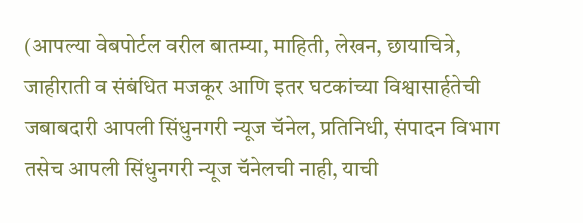(आपल्या वेबपोर्टल वरील बातम्या, माहिती, लेखन, छायाचित्रे, जाहीराती व संबंधित मजकूर आणि इतर घटकांच्या विश्वासार्हतेची जबाबदारी आपली सिंधुनगरी न्यूज चॅनेल, प्रतिनिधी, संपादन विभाग तसेच आपली सिंधुनगरी न्यूज चॅनेलची नाही, याची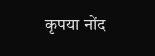कृपया नोंद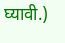घ्यावी.)